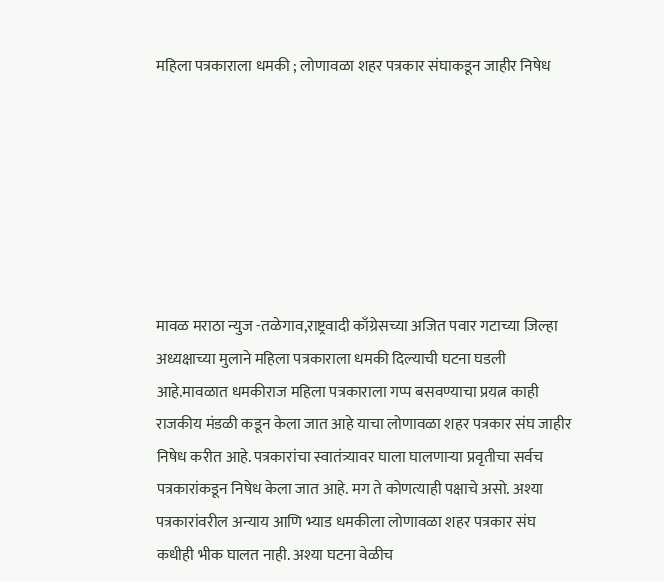महिला पत्रकाराला धमकी ; लोणावळा शहर पत्रकार संघाकडून जाहीर निषेध







मावळ मराठा न्युज -तळेगाव,राष्ट्रवादी काँग्रेसच्या अजित पवार गटाच्या जिल्हा अध्यक्षाच्या मुलाने महिला पत्रकाराला धमकी दिल्याची घटना घडली आहे.मावळात धमकीराज महिला पत्रकाराला गप्प बसवण्याचा प्रयत्न काही राजकीय मंडळी कडून केला जात आहे याचा लोणावळा शहर पत्रकार संघ जाहीर निषेध करीत आहे. पत्रकारांचा स्वातंत्र्यावर घाला घालणाऱ्या प्रवृतीचा सर्वच पत्रकारांकडून निषेध केला जात आहे. मग ते कोणत्याही पक्षाचे असो. अश्या पत्रकारांवरील अन्याय आणि भ्याड धमकीला लोणावळा शहर पत्रकार संघ कधीही भीक घालत नाही. अश्या घटना वेळीच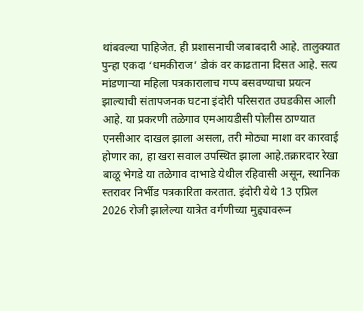थांबवल्या पाहिजेत. ही प्रशासनाची जबाबदारी आहे. तालुक्यात पुन्हा एकदा ‘धमकीराज’ डोकं वर काढताना दिसत आहे. सत्य मांडणाऱ्या महिला पत्रकारालाच गप्प बसवण्याचा प्रयत्न झाल्याची संतापजनक घटना इंदोरी परिसरात उघडकीस आली आहे. या प्रकरणी तळेगाव एमआयडीसी पोलीस ठाण्यात एनसीआर दाखल झाला असला, तरी मोठ्या माशा वर कारवाई होणार का, हा खरा सवाल उपस्थित झाला आहे.तक्रारदार रेखा बाळू भेगडे या तळेगाव दाभाडे येथील रहिवासी असून, स्थानिक स्तरावर निर्भीड पत्रकारिता करतात. इंदोरी येथे 13 एप्रिल 2026 रोजी झालेल्या यात्रेत वर्गणीच्या मुद्द्यावरून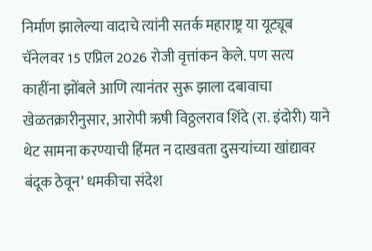निर्माण झालेल्या वादाचे त्यांनी सतर्क महाराष्ट्र या यूट्यूब चॅनेलवर 15 एप्रिल 2026 रोजी वृत्तांकन केले. पण सत्य काहींना झोंबले आणि त्यानंतर सुरू झाला दबावाचा खेळतक्रारीनुसार, आरोपी ऋषी विठ्ठलराव शिंदे (रा. इंदोरी) याने थेट सामना करण्याची हिंमत न दाखवता दुसऱ्यांच्या खांद्यावर बंदूक ठेवून’ धमकीचा संदेश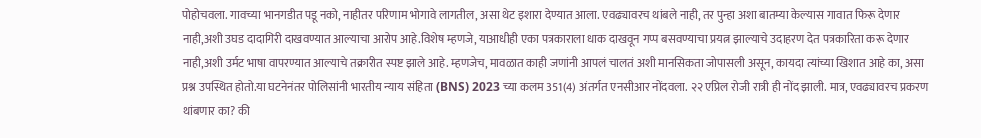पोहोचवला. गावच्या भानगडीत पडू नको, नाहीतर परिणाम भोगावे लागतील, असा थेट इशारा देण्यात आला. एवढ्यावरच थांबले नाही, तर पुन्हा अशा बातम्या केल्यास गावात फिरू देणार नाही,अशी उघड दादागिरी दाखवण्यात आल्याचा आरोप आहे.विशेष म्हणजे, याआधीही एका पत्रकाराला धाक दाखवून गप्प बसवण्याचा प्रयत्न झाल्याचे उदाहरण देत पत्रकारिता करू देणार नाही,अशी उर्मट भाषा वापरण्यात आल्याचे तक्रारीत स्पष्ट झाले आहे. म्हणजेच, मावळात काही जणांनी आपलं चालतं अशी मानसिकता जोपासली असून, कायदा त्यांच्या खिशात आहे का, असा प्रश्न उपस्थित होतो.या घटनेनंतर पोलिसांनी भारतीय न्याय संहिता (BNS) 2023 च्या कलम 351(4) अंतर्गत एनसीआर नोंदवला. २२ एप्रिल रोजी रात्री ही नोंद झाली. मात्र, एवढ्यावरच प्रकरण थांबणार का? की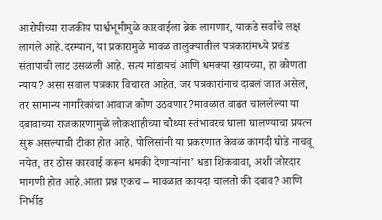आरोपीच्या राजकीय पार्श्वभूमीमुळे कारवाईला ब्रेक लागणार, याकडे सर्वांचे लक्ष लागले आहे.दरम्यान, या प्रकारामुळे मावळ तालुक्यातील पत्रकारांमध्ये प्रचंड संतापाची लाट उसळली आहे. सत्य मांडायचं आणि धमक्या खायच्या, हा कोणता न्याय? असा सवाल पत्रकार विचारत आहेत. जर पत्रकारांनाच दाबलं जात असेल, तर सामान्य नागरिकांचा आवाज कोण उठवणार?मावळात वाढत चाललेल्या या दबावाच्या राजकारणामुळे लोकशाहीच्या चौथ्या स्तंभावरच घाला घालण्याचा प्रयत्न सुरू असल्याची टीका होत आहे. पोलिसांनी या प्रकरणात केवळ कागदी घोडे नाचवू नयेत, तर ठोस कारवाई करून धमकी देणाऱ्यांना’ धडा शिकवावा, अशी जोरदार मागणी होत आहे.आता प्रश्न एकच – मावळात कायदा चालतो की दबाव? आणि निर्भीड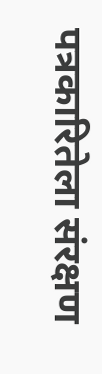पत्रकारितेला संरक्षण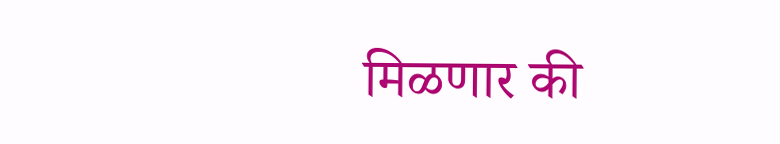मिळणार की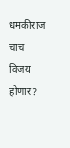धमकीराज चाच विजय होणार?